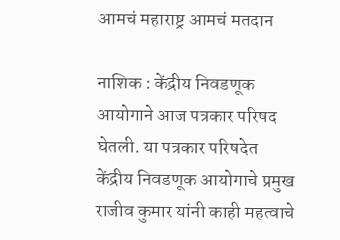आमचं महाराष्ट्र आमचं मतदान

नाशिक : केंद्रीय निवडणूक आयोगाने आज पत्रकार परिषद घेतली. या पत्रकार परिषदेत केंद्रीय निवडणूक आयोगाचे प्रमुख राजीव कुमार यांनी काही महत्वाचे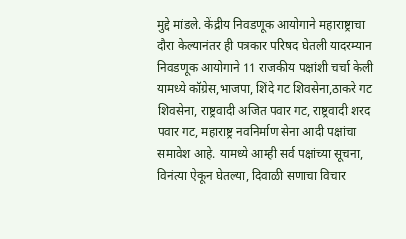मुद्दे मांडले. केंद्रीय निवडणूक आयोगाने महाराष्ट्राचा दौरा केल्यानंतर ही पत्रकार परिषद घेतली यादरम्यान निवडणूक आयोगाने 11 राजकीय पक्षांशी चर्चा केली यामध्ये कॉग्रेस,भाजपा, शिंदे गट शिवसेना,ठाकरे गट शिवसेना, राष्ट्रवादी अजित पवार गट, राष्ट्रवादी शरद पवार गट, महाराष्ट्र नवनिर्माण सेना आदी पक्षांचा समावेश आहे. यामध्ये आम्ही सर्व पक्षांच्या सूचना, विनंत्या ऐकून घेतल्या, दिवाळी सणाचा विचार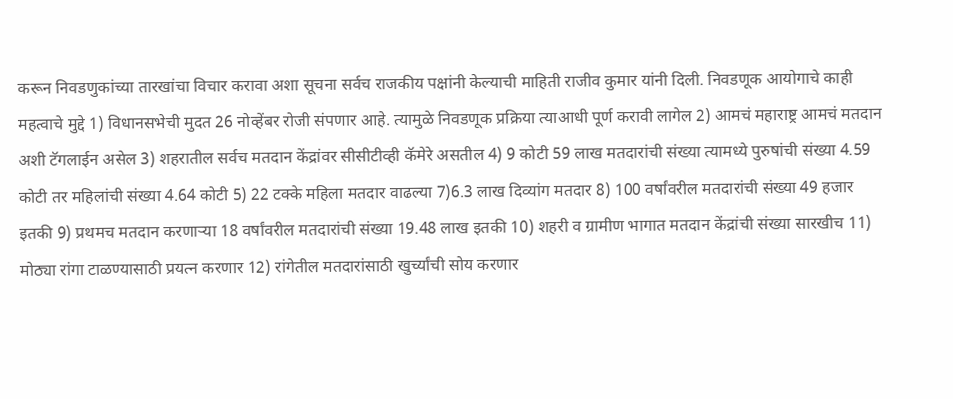करून निवडणुकांच्या तारखांचा विचार करावा अशा सूचना सर्वच राजकीय पक्षांनी केल्याची माहिती राजीव कुमार यांनी दिली. निवडणूक आयोगाचे काही महत्वाचे मुद्दे 1) विधानसभेची मुदत 26 नोव्हेंबर रोजी संपणार आहे. त्यामुळे निवडणूक प्रक्रिया त्याआधी पूर्ण करावी लागेल 2) आमचं महाराष्ट्र आमचं मतदान अशी टॅगलाईन असेल 3) शहरातील सर्वच मतदान केंद्रांवर सीसीटीव्ही कॅमेरे असतील 4) 9 कोटी 59 लाख मतदारांची संख्या त्यामध्ये पुरुषांची संख्या 4.59 कोटी तर महिलांची संख्या 4.64 कोटी 5) 22 टक्के महिला मतदार वाढल्या 7)6.3 लाख दिव्यांग मतदार 8) 100 वर्षांवरील मतदारांची संख्या 49 हजार इतकी 9) प्रथमच मतदान करणाऱ्या 18 वर्षांवरील मतदारांची संख्या 19.48 लाख इतकी 10) शहरी व ग्रामीण भागात मतदान केंद्रांची संख्या सारखीच 11) मोठ्या रांगा टाळण्यासाठी प्रयत्न करणार 12) रांगेतील मतदारांसाठी खुर्च्यांची सोय करणार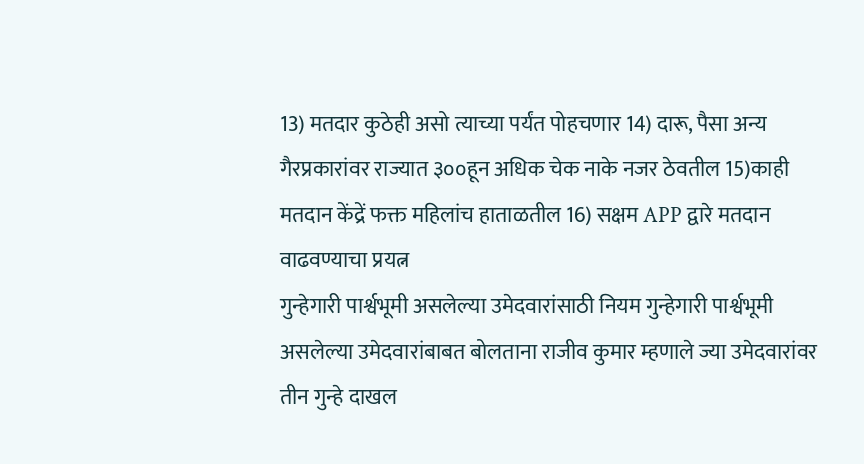13) मतदार कुठेही असो त्याच्या पर्यंत पोहचणार 14) दारू, पैसा अन्य गैरप्रकारांवर राज्यात ३००हून अधिक चेक नाके नजर ठेवतील 15)काही मतदान केंद्रें फक्त महिलांच हाताळतील 16) सक्षम APP द्वारे मतदान वाढवण्याचा प्रयत्न
गुन्हेगारी पार्श्वभूमी असलेल्या उमेदवारांसाठी नियम गुन्हेगारी पार्श्वभूमी असलेल्या उमेदवारांबाबत बोलताना राजीव कुमार म्हणाले ज्या उमेदवारांवर तीन गुन्हे दाखल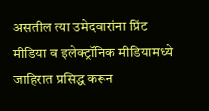असतील त्या उमेदवारांना प्रिंट मीडिया व इलेक्ट्रॉनिक मीडियामध्ये जाहिरात प्रसिद्ध करून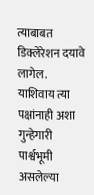त्याबाबत डिक्लेरेशन दयावे लागेल. याशिवाय त्या पक्षांनाही अशा गुन्हेगारी
पार्श्वभूमी असलेल्या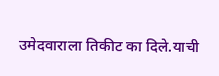उमेदवाराला तिकीट का दिले.याची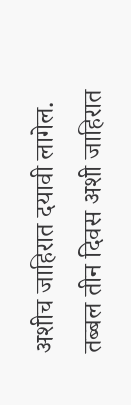अशीच जाहिरात दयावी लागेल. तब्बल तीन दिवस अशी जाहिरात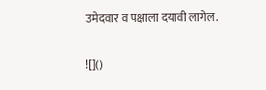उमेदवार व पक्षाला दयावी लागेल.

![]()